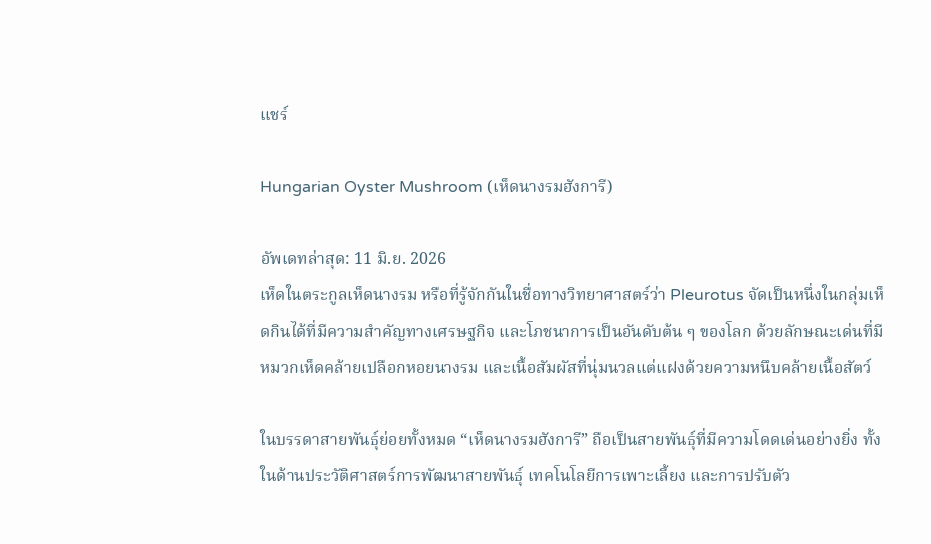แชร์

Hungarian Oyster Mushroom (เห็ดนางรมฮังการี)

อัพเดทล่าสุด: 11 มิ.ย. 2026
เห็ดในตระกูลเห็ดนางรม หรือที่รู้จักกันในชื่อทางวิทยาศาสตร์ว่า Pleurotus จัดเป็นหนึ่งในกลุ่มเห็ดกินได้ที่มีความสำคัญทางเศรษฐกิจ และโภชนาการเป็นอันดับต้น ๆ ของโลก ด้วยลักษณะเด่นที่มีหมวกเห็ดคล้ายเปลือกหอยนางรม และเนื้อสัมผัสที่นุ่มนวลแต่แฝงด้วยความหนึบคล้ายเนื้อสัตว์

ในบรรดาสายพันธุ์ย่อยทั้งหมด “เห็ดนางรมฮังการี” ถือเป็นสายพันธุ์ที่มีความโดดเด่นอย่างยิ่ง ทั้งในด้านประวัติศาสตร์การพัฒนาสายพันธุ์ เทคโนโลยีการเพาะเลี้ยง และการปรับตัว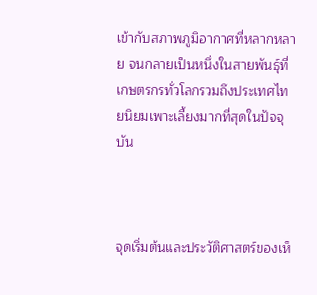เข้ากับสภาพภูมิอากาศที่หลากหลาย จนกลายเป็นหนึ่งในสายพันธุ์ที่เกษตรกรทั่วโลกรวมถึงประเทศไทยนิยมเพาะเลี้ยงมากที่สุดในปัจจุบัน



จุดเริ่มต้นและประวัติศาสตร์ของเห็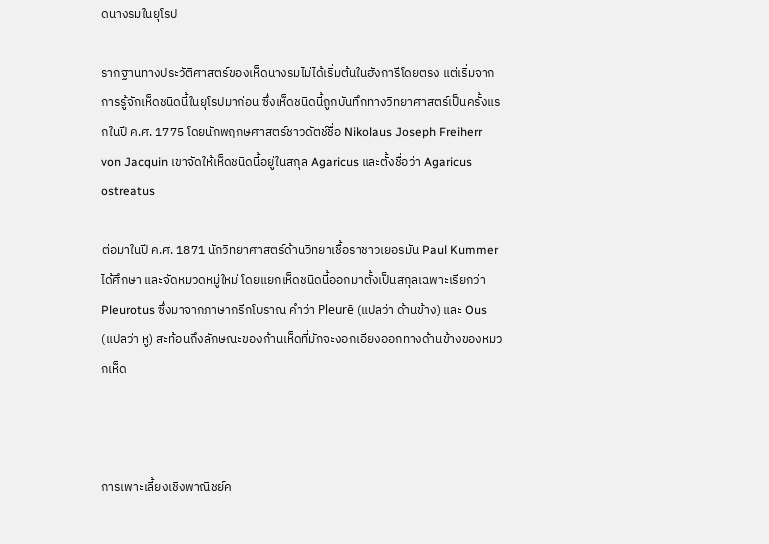ดนางรมในยุโรป

รากฐานทางประวัติศาสตร์ของเห็ดนางรมไม่ได้เริ่มต้นในฮังการีโดยตรง แต่เริ่มจากการรู้จักเห็ดชนิดนี้ในยุโรปมาก่อน ซึ่งเห็ดชนิดนี้ถูกบันทึกทางวิทยาศาสตร์เป็นครั้งแรกในปี ค.ศ. 1775 โดยนักพฤกษศาสตร์ชาวดัตช์ชื่อ Nikolaus Joseph Freiherr von Jacquin เขาจัดให้เห็ดชนิดนี้อยู่ในสกุล Agaricus และตั้งชื่อว่า Agaricus ostreatus

ต่อมาในปี ค.ศ. 1871 นักวิทยาศาสตร์ด้านวิทยาเชื้อราชาวเยอรมัน Paul Kummer ได้ศึกษา และจัดหมวดหมู่ใหม่ โดยแยกเห็ดชนิดนี้ออกมาตั้งเป็นสกุลเฉพาะเรียกว่า Pleurotus ซึ่งมาจากภาษากรีกโบราณ คำว่า Pleurē (แปลว่า ด้านข้าง) และ Ous (แปลว่า หู) สะท้อนถึงลักษณะของก้านเห็ดที่มักจะงอกเอียงออกทางด้านข้างของหมวกเห็ด



การเพาะเลี้ยงเชิงพาณิชย์ค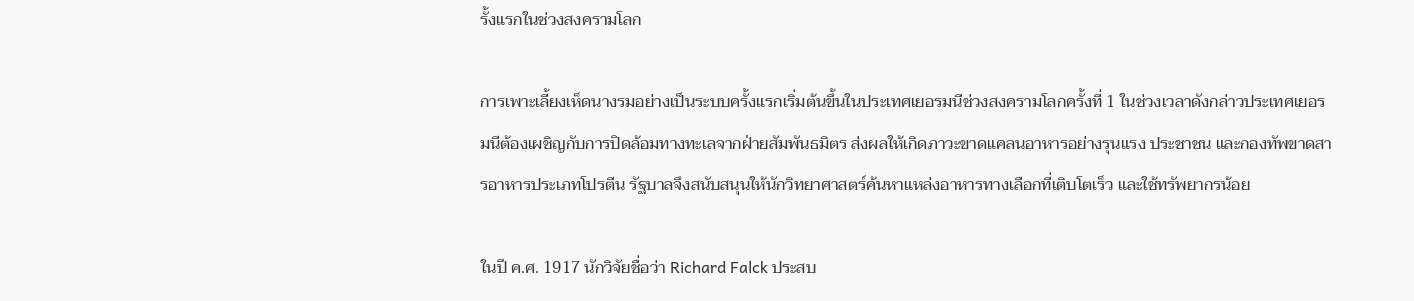รั้งแรกในช่วงสงครามโลก

การเพาะเลี้ยงเห็ดนางรมอย่างเป็นระบบครั้งแรกเริ่มต้นขึ้นในประเทศเยอรมนีช่วงสงครามโลกครั้งที่ 1 ในช่วงเวลาดังกล่าวประเทศเยอรมนีต้องเผชิญกับการปิดล้อมทางทะเลจากฝ่ายสัมพันธมิตร ส่งผลให้เกิดภาวะขาดแคลนอาหารอย่างรุนแรง ประชาชน และกองทัพขาดสารอาหารประเภทโปรตีน รัฐบาลจึงสนับสนุนให้นักวิทยาศาสตร์ค้นหาแหล่งอาหารทางเลือกที่เติบโตเร็ว และใช้ทรัพยากรน้อย

ในปี ค.ศ. 1917 นักวิจัยชื่อว่า Richard Falck ประสบ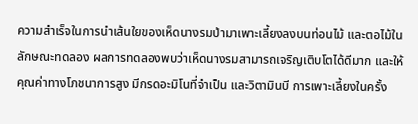ความสำเร็จในการนำเส้นใยของเห็ดนางรมป่ามาเพาะเลี้ยงลงบนท่อนไม้ และตอไม้ในลักษณะทดลอง ผลการทดลองพบว่าเห็ดนางรมสามารถเจริญเติบโตได้ดีมาก และให้คุณค่าทางโภชนาการสูง มีกรดอะมิโนที่จำเป็น และวิตามินบี การเพาะเลี้ยงในครั้ง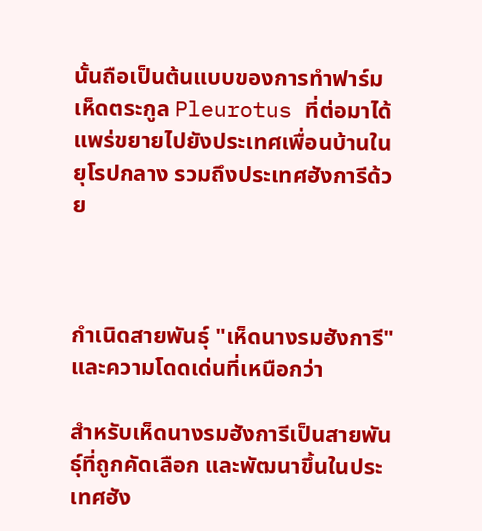นั้นถือเป็นต้นแบบของการทำฟาร์มเห็ดตระกูล Pleurotus ที่ต่อมาได้แพร่ขยายไปยังประเทศเพื่อนบ้านในยุโรปกลาง รวมถึงประเทศฮังการีด้วย



กำเนิดสายพันธุ์ "เห็ดนางรมฮังการี" และความโดดเด่นที่เหนือกว่า

สำหรับเห็ดนางรมฮังการีเป็นสายพันธุ์ที่ถูกคัดเลือก และพัฒนาขึ้นในประเทศฮัง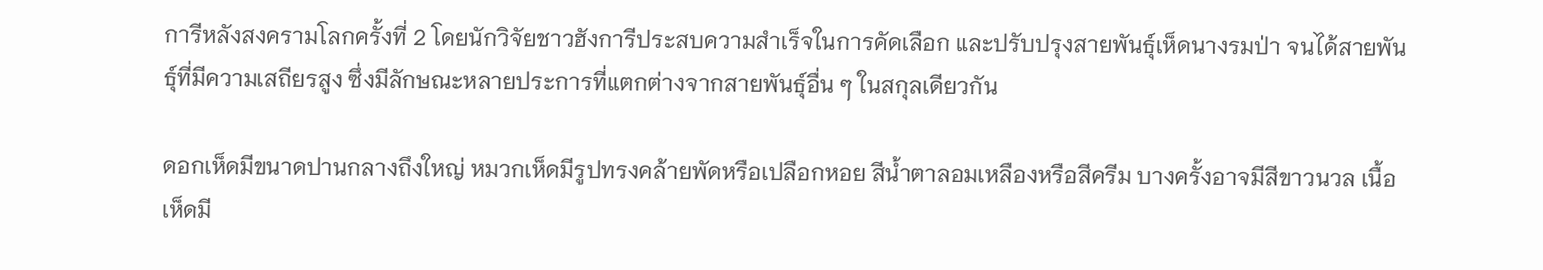การีหลังสงครามโลกครั้งที่ 2 โดยนักวิจัยชาวฮังการีประสบความสำเร็จในการคัดเลือก และปรับปรุงสายพันธุ์เห็ดนางรมป่า จนได้สายพันธุ์ที่มีความเสถียรสูง ซึ่งมีลักษณะหลายประการที่แตกต่างจากสายพันธุ์อื่น ๆ ในสกุลเดียวกัน

ดอกเห็ดมีขนาดปานกลางถึงใหญ่ หมวกเห็ดมีรูปทรงคล้ายพัดหรือเปลือกหอย สีน้ำตาลอมเหลืองหรือสีครีม บางครั้งอาจมีสีขาวนวล เนื้อเห็ดมี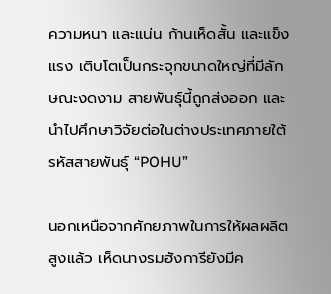ความหนา และแน่น ก้านเห็ดสั้น และแข็งแรง เติบโตเป็นกระจุกขนาดใหญ่ที่มีลักษณะงดงาม สายพันธุ์นี้ถูกส่งออก และนำไปศึกษาวิจัยต่อในต่างประเทศภายใต้รหัสสายพันธุ์ “POHU”

นอกเหนือจากศักยภาพในการให้ผลผลิตสูงแล้ว เห็ดนางรมฮังการียังมีค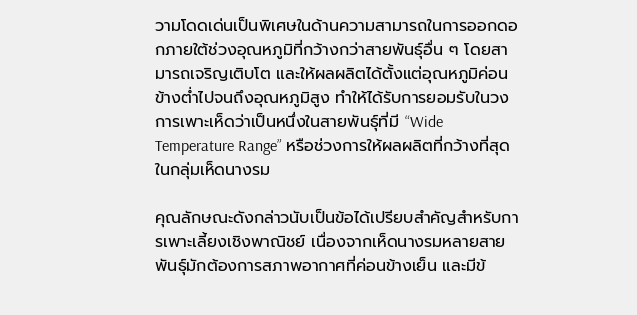วามโดดเด่นเป็นพิเศษในด้านความสามารถในการออกดอกภายใต้ช่วงอุณหภูมิที่กว้างกว่าสายพันธุ์อื่น ๆ โดยสามารถเจริญเติบโต และให้ผลผลิตได้ตั้งแต่อุณหภูมิค่อนข้างต่ำไปจนถึงอุณหภูมิสูง ทำให้ได้รับการยอมรับในวงการเพาะเห็ดว่าเป็นหนึ่งในสายพันธุ์ที่มี “Wide Temperature Range” หรือช่วงการให้ผลผลิตที่กว้างที่สุดในกลุ่มเห็ดนางรม

คุณลักษณะดังกล่าวนับเป็นข้อได้เปรียบสำคัญสำหรับการเพาะเลี้ยงเชิงพาณิชย์ เนื่องจากเห็ดนางรมหลายสายพันธุ์มักต้องการสภาพอากาศที่ค่อนข้างเย็น และมีข้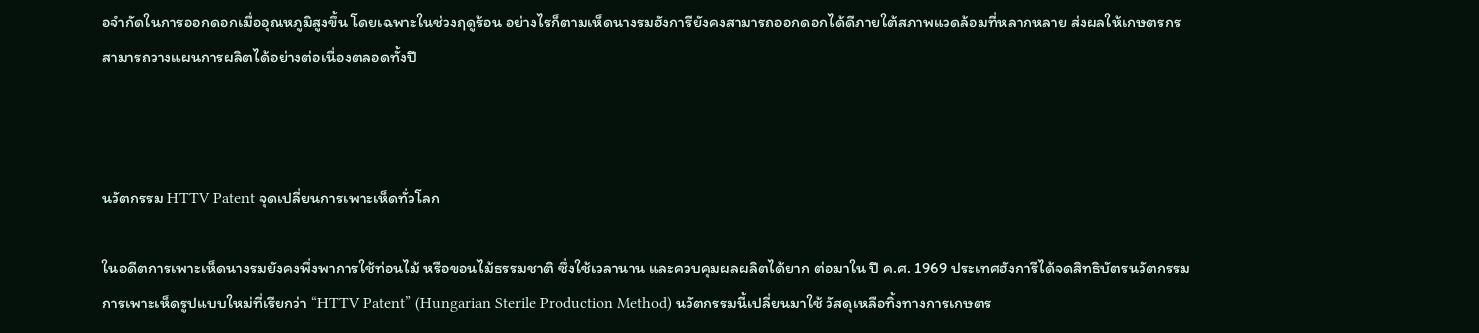อจำกัดในการออกดอกเมื่ออุณหภูมิสูงขึ้น โดยเฉพาะในช่วงฤดูร้อน อย่างไรก็ตามเห็ดนางรมฮังการียังคงสามารถออกดอกได้ดีภายใต้สภาพแวดล้อมที่หลากหลาย ส่งผลให้เกษตรกรสามารถวางแผนการผลิตได้อย่างต่อเนื่องตลอดทั้งปี



นวัตกรรม HTTV Patent จุดเปลี่ยนการเพาะเห็ดทั่วโลก

ในอดีตการเพาะเห็ดนางรมยังคงพึ่งพาการใช้ท่อนไม้ หรือขอนไม้ธรรมชาติ ซึ่งใช้เวลานาน และควบคุมผลผลิตได้ยาก ต่อมาใน ปี ค.ศ. 1969 ประเทศฮังการีได้จดสิทธิบัตรนวัตกรรมการเพาะเห็ดรูปแบบใหม่ที่เรียกว่า “HTTV Patent” (Hungarian Sterile Production Method) นวัตกรรมนี้เปลี่ยนมาใช้ วัสดุเหลือทิ้งทางการเกษตร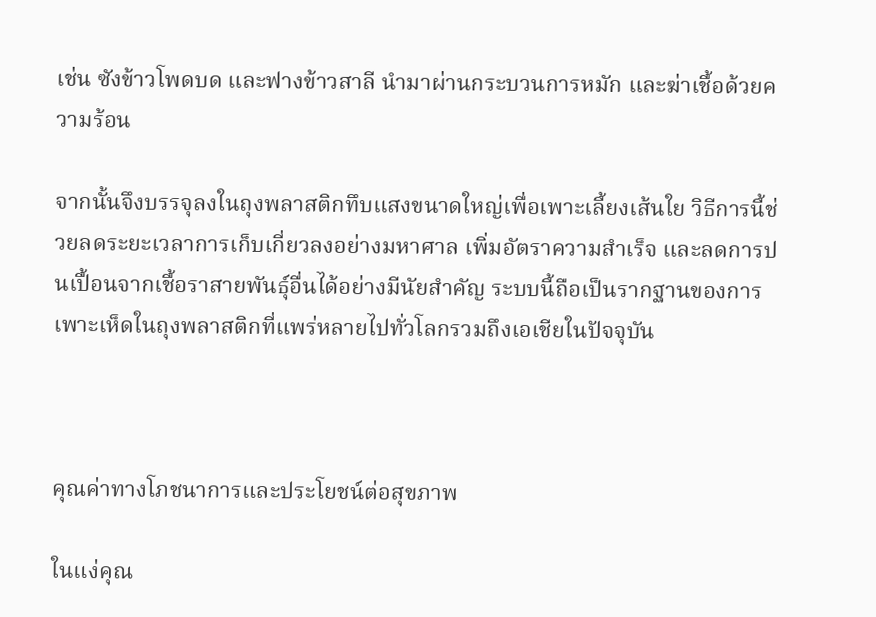เช่น ซังข้าวโพดบด และฟางข้าวสาลี นำมาผ่านกระบวนการหมัก และฆ่าเชื้อด้วยความร้อน

จากนั้นจึงบรรจุลงในถุงพลาสติกทึบแสงขนาดใหญ่เพื่อเพาะเลี้ยงเส้นใย วิธีการนี้ช่วยลดระยะเวลาการเก็บเกี่ยวลงอย่างมหาศาล เพิ่มอัตราความสำเร็จ และลดการปนเปื้อนจากเชื้อราสายพันธุ์อื่นได้อย่างมีนัยสำคัญ ระบบนี้ถือเป็นรากฐานของการเพาะเห็ดในถุงพลาสติกที่แพร่หลายไปทั่วโลกรวมถึงเอเชียในปัจจุบัน



คุณค่าทางโภชนาการและประโยชน์ต่อสุขภาพ

ในแง่คุณ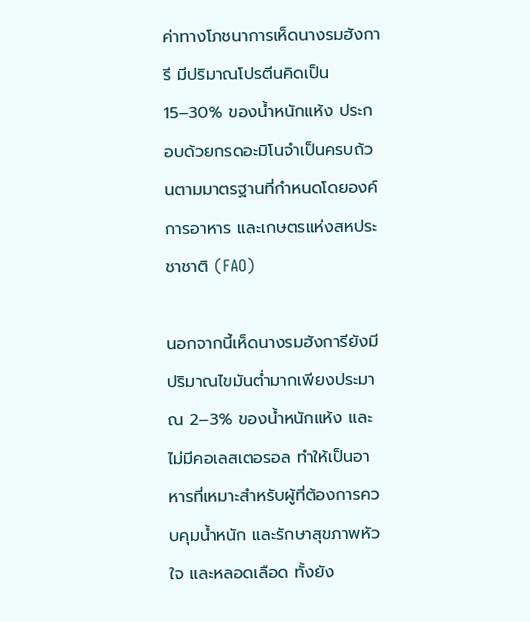ค่าทางโภชนาการเห็ดนางรมฮังการี มีปริมาณโปรตีนคิดเป็น 15–30% ของน้ำหนักแห้ง ประกอบด้วยกรดอะมิโนจำเป็นครบถ้วนตามมาตรฐานที่กำหนดโดยองค์การอาหาร และเกษตรแห่งสหประชาชาติ (FAO)

นอกจากนี้เห็ดนางรมฮังการียังมีปริมาณไขมันต่ำมากเพียงประมาณ 2–3% ของน้ำหนักแห้ง และไม่มีคอเลสเตอรอล ทำให้เป็นอาหารที่เหมาะสำหรับผู้ที่ต้องการควบคุมน้ำหนัก และรักษาสุขภาพหัวใจ และหลอดเลือด ทั้งยัง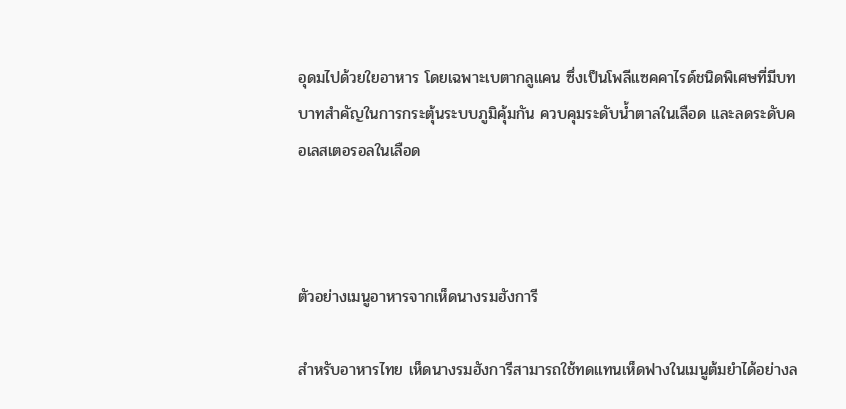อุดมไปด้วยใยอาหาร โดยเฉพาะเบตากลูแคน ซึ่งเป็นโพลีแซคคาไรด์ชนิดพิเศษที่มีบทบาทสำคัญในการกระตุ้นระบบภูมิคุ้มกัน ควบคุมระดับน้ำตาลในเลือด และลดระดับคอเลสเตอรอลในเลือด



ตัวอย่างเมนูอาหารจากเห็ดนางรมฮังการี

สำหรับอาหารไทย เห็ดนางรมฮังการีสามารถใช้ทดแทนเห็ดฟางในเมนูต้มยำได้อย่างล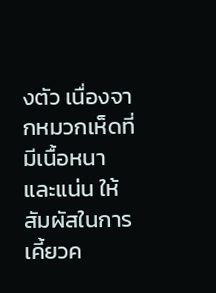งตัว เนื่องจากหมวกเห็ดที่มีเนื้อหนา และแน่น ให้สัมผัสในการเคี้ยวค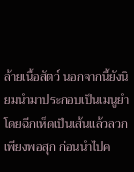ล้ายเนื้อสัตว์ นอกจากนี้ยังนิยมนำมาประกอบเป็นเมนูยำ โดยฉีกเห็ดเป็นเส้นแล้วลวกเพียงพอสุก ก่อนนำไปค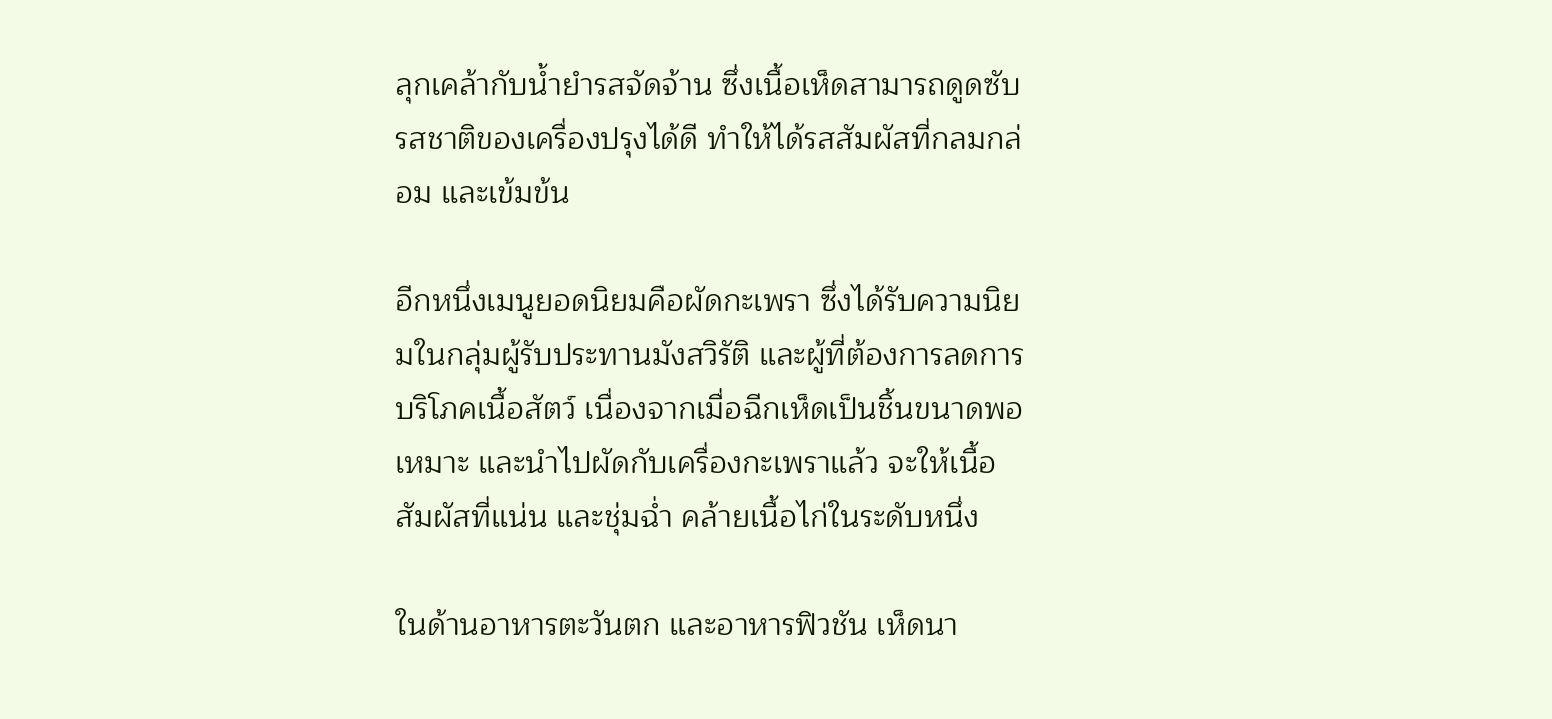ลุกเคล้ากับน้ำยำรสจัดจ้าน ซึ่งเนื้อเห็ดสามารถดูดซับรสชาติของเครื่องปรุงได้ดี ทำให้ได้รสสัมผัสที่กลมกล่อม และเข้มข้น

อีกหนึ่งเมนูยอดนิยมคือผัดกะเพรา ซึ่งได้รับความนิยมในกลุ่มผู้รับประทานมังสวิรัติ และผู้ที่ต้องการลดการบริโภคเนื้อสัตว์ เนื่องจากเมื่อฉีกเห็ดเป็นชิ้นขนาดพอเหมาะ และนำไปผัดกับเครื่องกะเพราแล้ว จะให้เนื้อสัมผัสที่แน่น และชุ่มฉ่ำ คล้ายเนื้อไก่ในระดับหนึ่ง

ในด้านอาหารตะวันตก และอาหารฟิวชัน เห็ดนา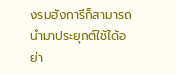งรมฮังการีก็สามารถนำมาประยุกต์ใช้ได้อย่า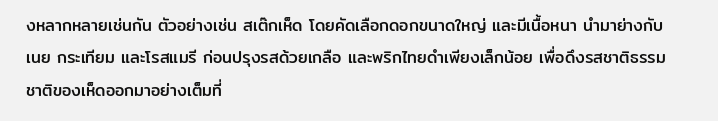งหลากหลายเช่นกัน ตัวอย่างเช่น สเต๊กเห็ด โดยคัดเลือกดอกขนาดใหญ่ และมีเนื้อหนา นำมาย่างกับเนย กระเทียม และโรสแมรี ก่อนปรุงรสด้วยเกลือ และพริกไทยดำเพียงเล็กน้อย เพื่อดึงรสชาติธรรมชาติของเห็ดออกมาอย่างเต็มที่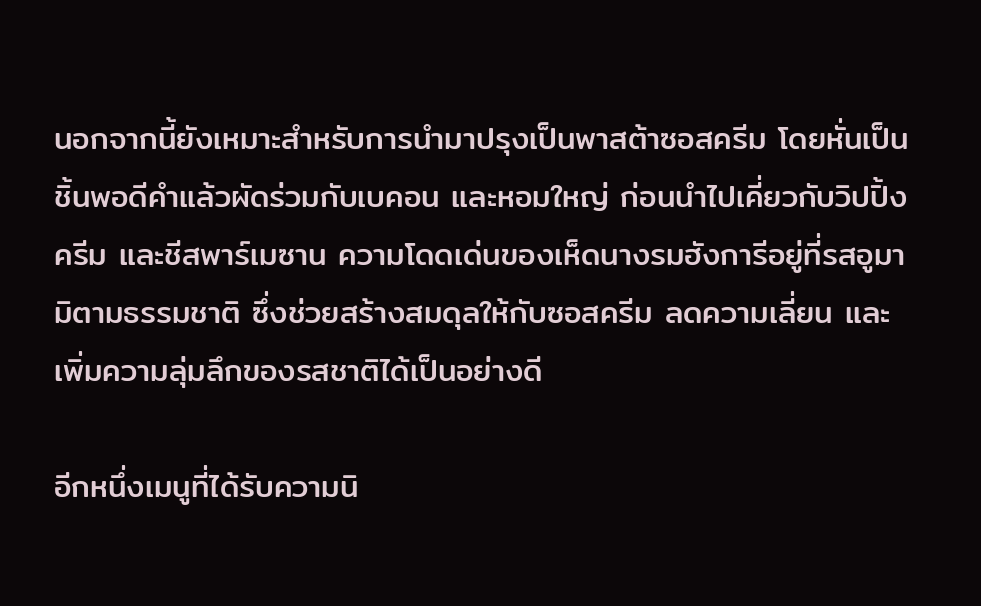นอกจากนี้ยังเหมาะสำหรับการนำมาปรุงเป็นพาสต้าซอสครีม โดยหั่นเป็นชิ้นพอดีคำแล้วผัดร่วมกับเบคอน และหอมใหญ่ ก่อนนำไปเคี่ยวกับวิปปิ้งครีม และชีสพาร์เมซาน ความโดดเด่นของเห็ดนางรมฮังการีอยู่ที่รสอูมามิตามธรรมชาติ ซึ่งช่วยสร้างสมดุลให้กับซอสครีม ลดความเลี่ยน และเพิ่มความลุ่มลึกของรสชาติได้เป็นอย่างดี

อีกหนึ่งเมนูที่ได้รับความนิ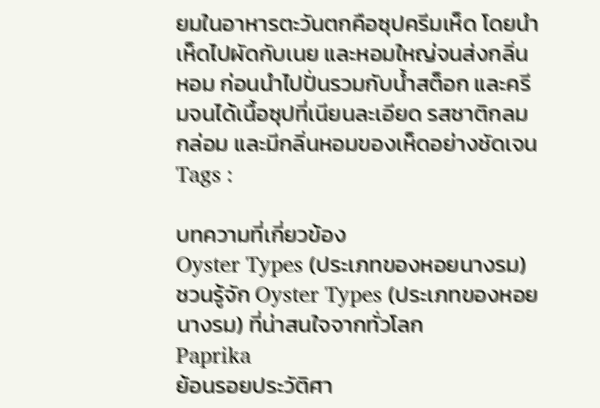ยมในอาหารตะวันตกคือซุปครีมเห็ด โดยนำเห็ดไปผัดกับเนย และหอมใหญ่จนส่งกลิ่นหอม ก่อนนำไปปั่นรวมกับน้ำสต็อก และครีมจนได้เนื้อซุปที่เนียนละเอียด รสชาติกลมกล่อม และมีกลิ่นหอมของเห็ดอย่างชัดเจน
Tags :

บทความที่เกี่ยวข้อง
Oyster Types (ประเภทของหอยนางรม)
ชวนรู้จัก Oyster Types (ประเภทของหอยนางรม) ที่น่าสนใจจากทั่วโลก
Paprika
ย้อนรอยประวัติศา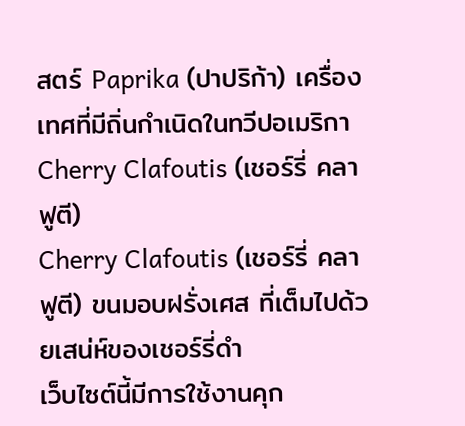สตร์ Paprika (ปาปริก้า) เครื่องเทศที่มีถิ่นกำเนิดในทวีปอเมริกา
Cherry Clafoutis (เชอร์รี่ คลาฟูตี)
Cherry Clafoutis (เชอร์รี่ คลาฟูตี) ขนมอบฝรั่งเศส ที่เต็มไปด้วยเสน่ห์ของเชอร์รี่ดำ
เว็บไซต์นี้มีการใช้งานคุก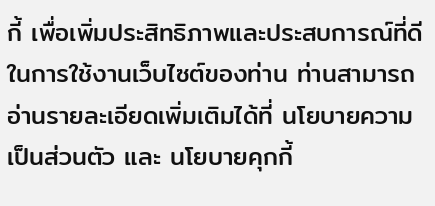กี้ เพื่อเพิ่มประสิทธิภาพและประสบการณ์ที่ดีในการใช้งานเว็บไซต์ของท่าน ท่านสามารถอ่านรายละเอียดเพิ่มเติมได้ที่ นโยบายความเป็นส่วนตัว และ นโยบายคุกกี้